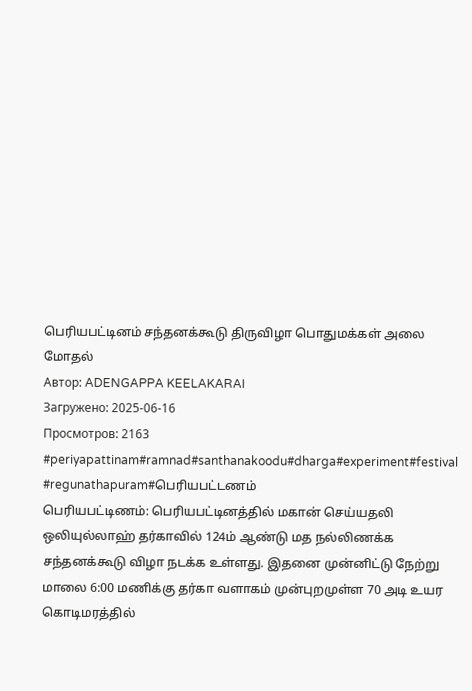பெரியபட்டினம் சந்தனக்கூடு திருவிழா பொதுமக்கள் அலை மோதல்
Автор: ADENGAPPA KEELAKARAI
Загружено: 2025-06-16
Просмотров: 2163
#periyapattinam#ramnad#santhanakoodu#dharga#experiment#festival #regunathapuram#பெரியபட்டணம்
பெரியபட்டிணம்: பெரியபட்டினத்தில் மகான் செய்யதலி ஒலியுல்லாஹ் தர்காவில் 124ம் ஆண்டு மத நல்லிணக்க சந்தனக்கூடு விழா நடக்க உள்ளது. இதனை முன்னிட்டு நேற்று மாலை 6:00 மணிக்கு தர்கா வளாகம் முன்புறமுள்ள 70 அடி உயர கொடிமரத்தில்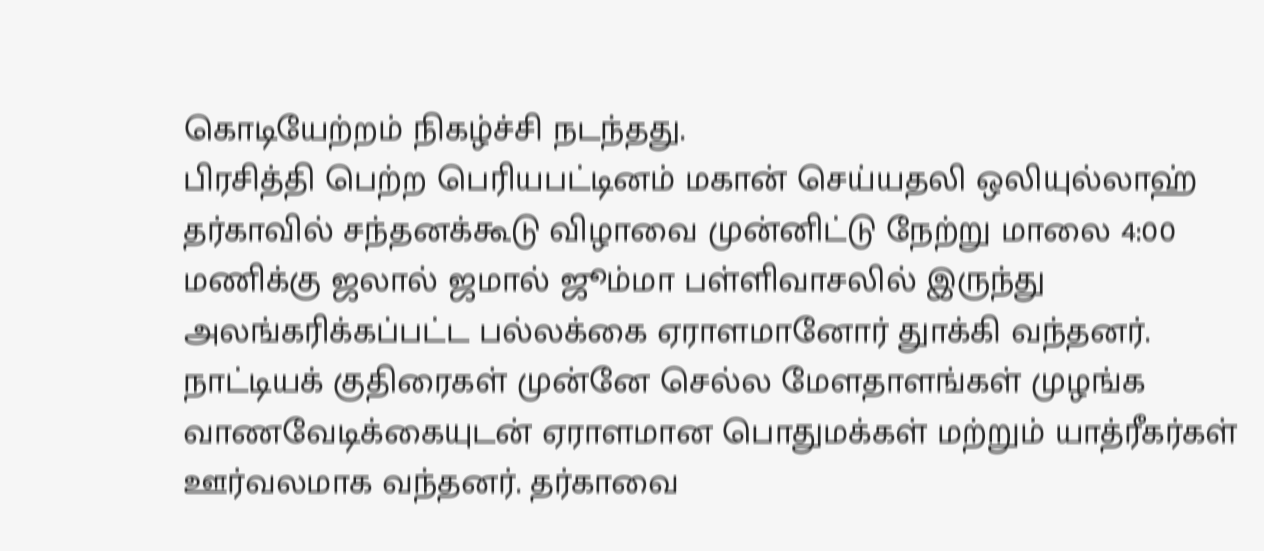கொடியேற்றம் நிகழ்ச்சி நடந்தது.
பிரசித்தி பெற்ற பெரியபட்டினம் மகான் செய்யதலி ஒலியுல்லாஹ் தர்காவில் சந்தனக்கூடு விழாவை முன்னிட்டு நேற்று மாலை 4:00 மணிக்கு ஜலால் ஜமால் ஜூம்மா பள்ளிவாசலில் இருந்து அலங்கரிக்கப்பட்ட பல்லக்கை ஏராளமானோர் துாக்கி வந்தனர்.
நாட்டியக் குதிரைகள் முன்னே செல்ல மேளதாளங்கள் முழங்க வாணவேடிக்கையுடன் ஏராளமான பொதுமக்கள் மற்றும் யாத்ரீகர்கள் ஊர்வலமாக வந்தனர். தர்காவை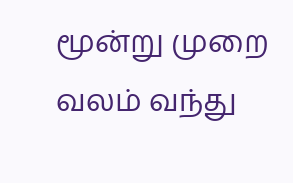மூன்று முறை வலம் வந்து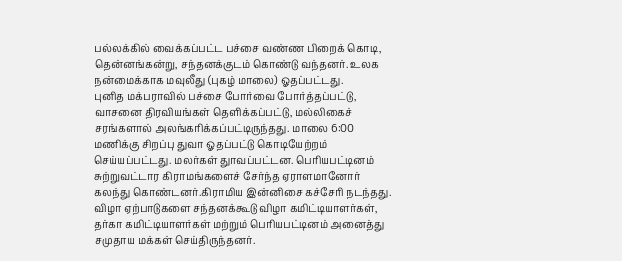பல்லக்கில் வைக்கப்பட்ட பச்சை வண்ண பிறைக் கொடி, தென்னங்கன்று, சந்தனக்குடம் கொண்டு வந்தனர். உலக நன்மைக்காக மவுலீது (புகழ் மாலை) ஓதப்பட்டது.
புனித மக்பராவில் பச்சை போர்வை போர்த்தப்பட்டு, வாசனை திரவியங்கள் தெளிக்கப்பட்டு, மல்லிகைச் சரங்களால் அலங்கரிக்கப்பட்டிருந்தது. மாலை 6:00 மணிக்கு சிறப்பு துவா ஓதப்பட்டு கொடியேற்றம் செய்யப்பட்டது. மலர்கள் துாவப்பட்டன. பெரியபட்டினம் சுற்றுவட்டார கிராமங்களைச் சேர்ந்த ஏராளமானோர் கலந்து கொண்டனர்.கிராமிய இன்னிசை கச்சேரி நடந்தது.
விழா ஏற்பாடுகளை சந்தனக்கூடு விழா கமிட்டியாளர்கள், தர்கா கமிட்டியாளர்கள் மற்றும் பெரியபட்டினம் அனைத்து சமுதாய மக்கள் செய்திருந்தனர்.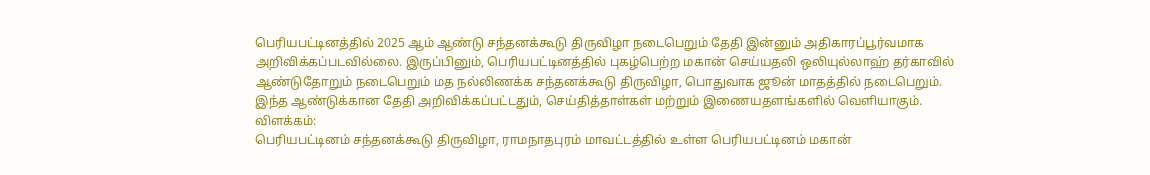பெரியபட்டினத்தில் 2025 ஆம் ஆண்டு சந்தனக்கூடு திருவிழா நடைபெறும் தேதி இன்னும் அதிகாரப்பூர்வமாக அறிவிக்கப்படவில்லை. இருப்பினும், பெரியபட்டினத்தில் புகழ்பெற்ற மகான் செய்யதலி ஒலியுல்லாஹ் தர்காவில் ஆண்டுதோறும் நடைபெறும் மத நல்லிணக்க சந்தனக்கூடு திருவிழா, பொதுவாக ஜூன் மாதத்தில் நடைபெறும். இந்த ஆண்டுக்கான தேதி அறிவிக்கப்பட்டதும், செய்தித்தாள்கள் மற்றும் இணையதளங்களில் வெளியாகும்.
விளக்கம்:
பெரியபட்டினம் சந்தனக்கூடு திருவிழா, ராமநாதபுரம் மாவட்டத்தில் உள்ள பெரியபட்டினம் மகான்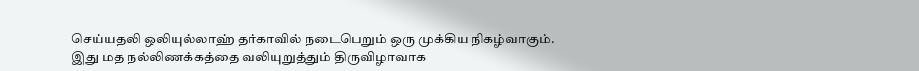செய்யதலி ஒலியுல்லாஹ் தர்காவில் நடைபெறும் ஒரு முக்கிய நிகழ்வாகும். இது மத நல்லிணக்கத்தை வலியுறுத்தும் திருவிழாவாக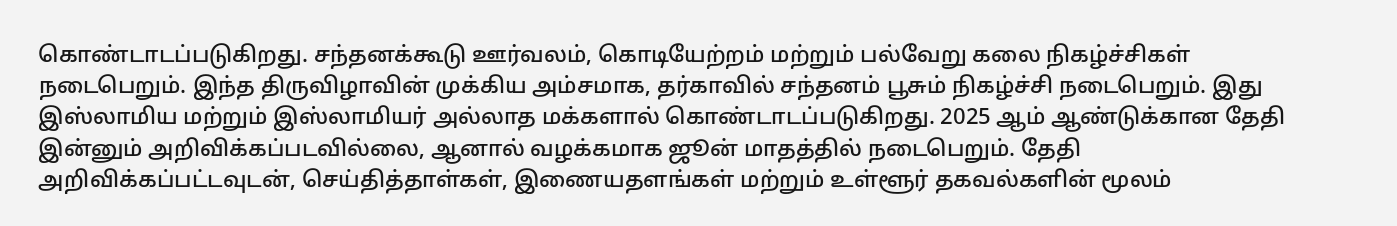கொண்டாடப்படுகிறது. சந்தனக்கூடு ஊர்வலம், கொடியேற்றம் மற்றும் பல்வேறு கலை நிகழ்ச்சிகள் நடைபெறும். இந்த திருவிழாவின் முக்கிய அம்சமாக, தர்காவில் சந்தனம் பூசும் நிகழ்ச்சி நடைபெறும். இது இஸ்லாமிய மற்றும் இஸ்லாமியர் அல்லாத மக்களால் கொண்டாடப்படுகிறது. 2025 ஆம் ஆண்டுக்கான தேதி இன்னும் அறிவிக்கப்படவில்லை, ஆனால் வழக்கமாக ஜூன் மாதத்தில் நடைபெறும். தேதி அறிவிக்கப்பட்டவுடன், செய்தித்தாள்கள், இணையதளங்கள் மற்றும் உள்ளூர் தகவல்களின் மூலம்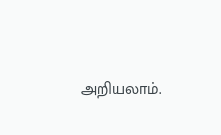அறியலாம்.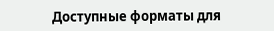Доступные форматы для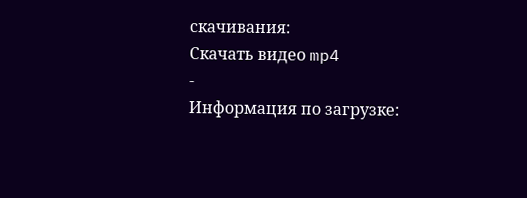скачивания:
Скачать видео mp4
-
Информация по загрузке: